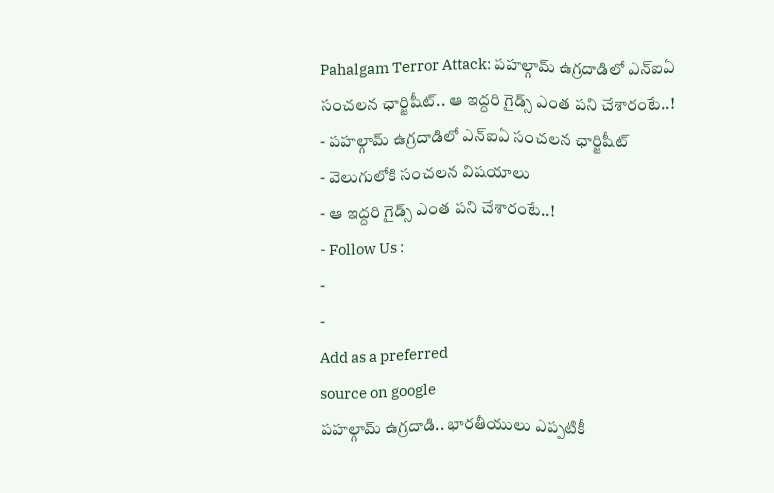Pahalgam Terror Attack: పహల్గామ్ ఉగ్రదాడిలో ఎన్ఐఏ సంచలన ఛార్జిషీట్.. ఆ ఇద్దరి గైడ్స్ ఎంత పని చేశారంటే..!
- పహల్గామ్ ఉగ్రదాడిలో ఎన్ఐఏ సంచలన ఛార్జిషీట్
- వెలుగులోకి సంచలన విషయాలు
- ఆ ఇద్దరి గైడ్స్ ఎంత పని చేశారంటే..!
- Follow Us :
-
-
Add as a preferred
source on google
పహల్గామ్ ఉగ్రదాడి.. భారతీయులు ఎప్పటికీ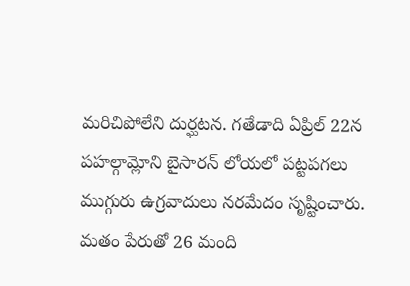మరిచిపోలేని దుర్ఘటన. గతేడాది ఏప్రిల్ 22న పహల్గామ్లోని బైసారన్ లోయలో పట్టపగలు ముగ్గురు ఉగ్రవాదులు నరమేదం సృష్టించారు. మతం పేరుతో 26 మంది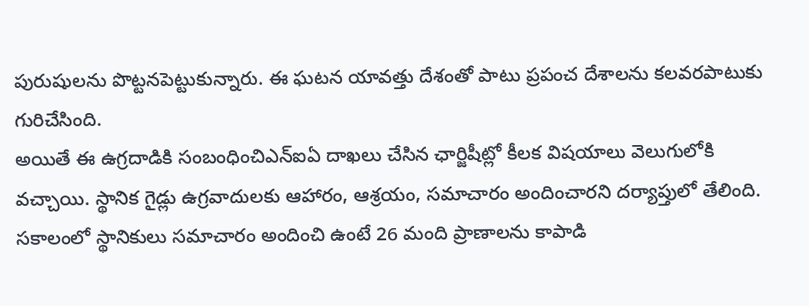పురుషులను పొట్టనపెట్టుకున్నారు. ఈ ఘటన యావత్తు దేశంతో పాటు ప్రపంచ దేశాలను కలవరపాటుకు గురిచేసింది.
అయితే ఈ ఉగ్రదాడికి సంబంధించిఎన్ఐఏ దాఖలు చేసిన ఛార్జిషీట్లో కీలక విషయాలు వెలుగులోకి వచ్చాయి. స్థానిక గైడ్లు ఉగ్రవాదులకు ఆహారం, ఆశ్రయం, సమాచారం అందించారని దర్యాప్తులో తేలింది. సకాలంలో స్థానికులు సమాచారం అందించి ఉంటే 26 మంది ప్రాణాలను కాపాడి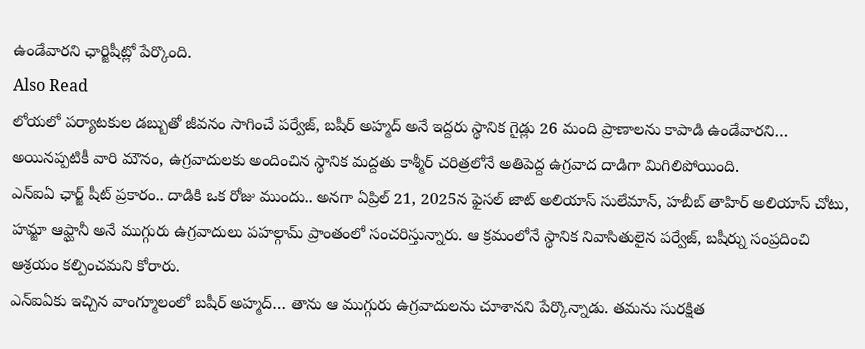ఉండేవారని ఛార్జిషీట్లో పేర్కొంది.
Also Read
లోయలో పర్యాటకుల డబ్బుతో జీవనం సాగించే పర్వేజ్, బషీర్ అహ్మద్ అనే ఇద్దరు స్థానిక గైడ్లు 26 మంది ప్రాణాలను కాపాడి ఉండేవారని… అయినప్పటికీ వారి మౌనం, ఉగ్రవాదులకు అందించిన స్థానిక మద్దతు కాశ్మీర్ చరిత్రలోనే అతిపెద్ద ఉగ్రవాద దాడిగా మిగిలిపోయింది.
ఎన్ఐఏ ఛార్జ్ షీట్ ప్రకారం.. దాడికి ఒక రోజు ముందు.. అనగా ఏప్రిల్ 21, 2025న ఫైసల్ జాట్ అలియాస్ సులేమాన్, హబీబ్ తాహిర్ అలియాస్ చోటు, హమ్జా ఆఫ్ఘానీ అనే ముగ్గురు ఉగ్రవాదులు పహల్గామ్ ప్రాంతంలో సంచరిస్తున్నారు. ఆ క్రమంలోనే స్థానిక నివాసితులైన పర్వేజ్, బషీర్ను సంప్రదించి ఆశ్రయం కల్పించమని కోరారు.
ఎన్ఐఏకు ఇచ్చిన వాంగ్మూలంలో బషీర్ అహ్మద్… తాను ఆ ముగ్గురు ఉగ్రవాదులను చూశానని పేర్కొన్నాడు. తమను సురక్షిత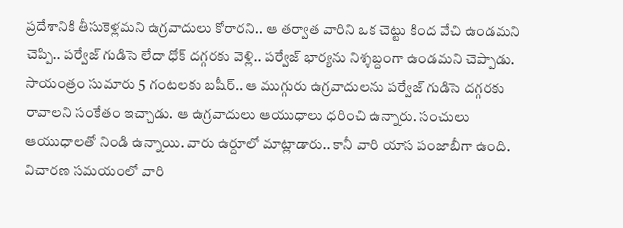ప్రదేశానికి తీసుకెళ్లమని ఉగ్రవాదులు కోరారని.. ఆ తర్వాత వారిని ఒక చెట్టు కింద వేచి ఉండమని చెప్పి.. పర్వేజ్ గుడిసె లేదా ధోక్ దగ్గరకు వెళ్లి.. పర్వేజ్ భార్యను నిశ్శబ్దంగా ఉండమని చెప్పాడు. సాయంత్రం సుమారు 5 గంటలకు బషీర్.. ఆ ముగ్గురు ఉగ్రవాదులను పర్వేజ్ గుడిసె దగ్గరకు రావాలని సంకేతం ఇచ్చాడు. ఆ ఉగ్రవాదులు ఆయుధాలు ధరించి ఉన్నారు. సంచులు ఆయుధాలతో నిండి ఉన్నాయి. వారు ఉర్దూలో మాట్లాడారు.. కానీ వారి యాస పంజాబీగా ఉంది. విచారణ సమయంలో వారి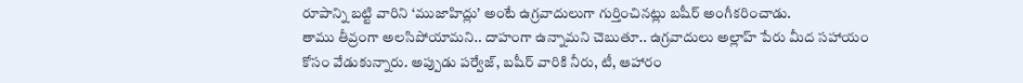రూపాన్ని బట్టి వారిని ‘ముజాహిద్లు’ అంటే ఉగ్రవాదులుగా గుర్తించినట్లు బషీర్ అంగీకరించాడు.
తాము తీవ్రంగా అలసిపోయామని.. దాహంగా ఉన్నామని చెబుతూ.. ఉగ్రవాదులు అల్లాహ్ పేరు మీద సహాయం కోసం వేడుకున్నారు. అప్పుడు పర్వేజ్, బషీర్ వారికి నీరు, టీ, ఆహారం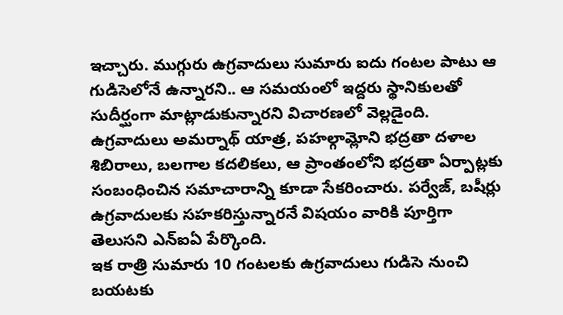ఇచ్చారు. ముగ్గురు ఉగ్రవాదులు సుమారు ఐదు గంటల పాటు ఆ గుడిసెలోనే ఉన్నారని.. ఆ సమయంలో ఇద్దరు స్థానికులతో సుదీర్ఘంగా మాట్లాడుకున్నారని విచారణలో వెల్లడైంది.
ఉగ్రవాదులు అమర్నాథ్ యాత్ర, పహల్గామ్లోని భద్రతా దళాల శిబిరాలు, బలగాల కదలికలు, ఆ ప్రాంతంలోని భద్రతా ఏర్పాట్లకు సంబంధించిన సమాచారాన్ని కూడా సేకరించారు. పర్వేజ్, బషీర్లు ఉగ్రవాదులకు సహకరిస్తున్నారనే విషయం వారికి పూర్తిగా తెలుసని ఎన్ఐఏ పేర్కొంది.
ఇక రాత్రి సుమారు 10 గంటలకు ఉగ్రవాదులు గుడిసె నుంచి బయటకు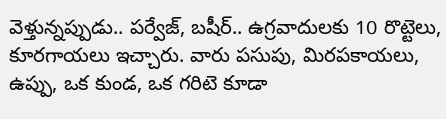వెళ్తున్నప్పుడు.. పర్వేజ్, బషీర్.. ఉగ్రవాదులకు 10 రొట్టెలు, కూరగాయలు ఇచ్చారు. వారు పసుపు, మిరపకాయలు, ఉప్పు, ఒక కుండ, ఒక గరిటె కూడా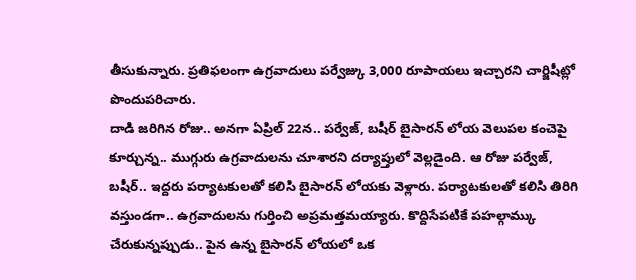తీసుకున్నారు. ప్రతిఫలంగా ఉగ్రవాదులు పర్వేజ్కు 3,000 రూపాయలు ఇచ్చారని చార్జిషీట్లో పొందుపరిచారు.
దాడి జరిగిన రోజు.. అనగా ఏప్రిల్ 22న.. పర్వేజ్, బషీర్ బైసారన్ లోయ వెలుపల కంచెపై కూర్చున్న.. ముగ్గురు ఉగ్రవాదులను చూశారని దర్యాప్తులో వెల్లడైంది. ఆ రోజు పర్వేజ్, బషీర్.. ఇద్దరు పర్యాటకులతో కలిసి బైసారన్ లోయకు వెళ్లారు. పర్యాటకులతో కలిసి తిరిగి వస్తుండగా.. ఉగ్రవాదులను గుర్తించి అప్రమత్తమయ్యారు. కొద్దిసేపటికే పహల్గామ్కు చేరుకున్నప్పుడు.. పైన ఉన్న బైసారన్ లోయలో ఒక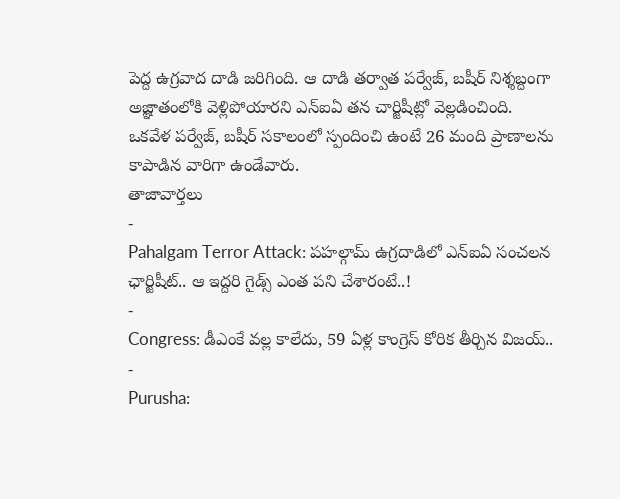పెద్ద ఉగ్రవాద దాడి జరిగింది. ఆ దాడి తర్వాత పర్వేజ్, బషీర్ నిశ్శబ్దంగా అజ్ఞాతంలోకి వెళ్లిపోయారని ఎన్ఐఏ తన చార్జిషీట్లో వెల్లడించింది. ఒకవేళ పర్వేజ్, బషీర్ సకాలంలో స్పందించి ఉంటే 26 మంది ప్రాణాలను కాపాడిన వారిగా ఉండేవారు.
తాజావార్తలు
-
Pahalgam Terror Attack: పహల్గామ్ ఉగ్రదాడిలో ఎన్ఐఏ సంచలన ఛార్జిషీట్.. ఆ ఇద్దరి గైడ్స్ ఎంత పని చేశారంటే..!
-
Congress: డీఎంకే వల్ల కాలేదు, 59 ఏళ్ల కాంగ్రెస్ కోరిక తీర్చిన విజయ్..
-
Purusha: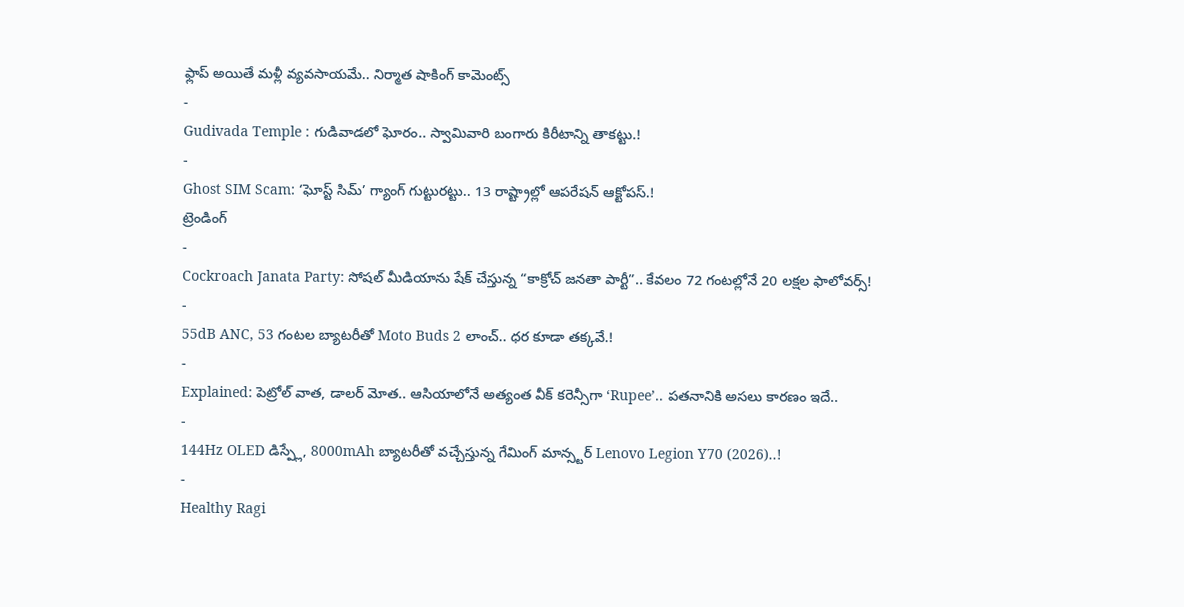ఫ్లాప్ అయితే మళ్లీ వ్యవసాయమే.. నిర్మాత షాకింగ్ కామెంట్స్
-
Gudivada Temple : గుడివాడలో ఘోరం.. స్వామివారి బంగారు కిరీటాన్ని తాకట్టు.!
-
Ghost SIM Scam: ‘ఘోస్ట్ సిమ్’ గ్యాంగ్ గుట్టురట్టు.. 13 రాష్ట్రాల్లో ఆపరేషన్ ఆక్టోపస్.!
ట్రెండింగ్
-
Cockroach Janata Party: సోషల్ మీడియాను షేక్ చేస్తున్న “కాక్రోచ్ జనతా పార్టీ”.. కేవలం 72 గంటల్లోనే 20 లక్షల ఫాలోవర్స్!
-
55dB ANC, 53 గంటల బ్యాటరీతో Moto Buds 2 లాంచ్.. ధర కూడా తక్కవే.!
-
Explained: పెట్రోల్ వాత, డాలర్ మోత.. ఆసియాలోనే అత్యంత వీక్ కరెన్సీగా ‘Rupee’.. పతనానికి అసలు కారణం ఇదే..
-
144Hz OLED డిస్ప్లే, 8000mAh బ్యాటరీతో వచ్చేస్తున్న గేమింగ్ మాన్స్టర్ Lenovo Legion Y70 (2026)..!
-
Healthy Ragi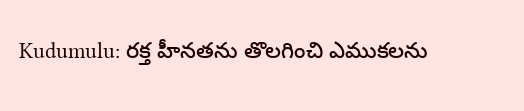Kudumulu: రక్త హీనతను తొలగించి ఎముకలను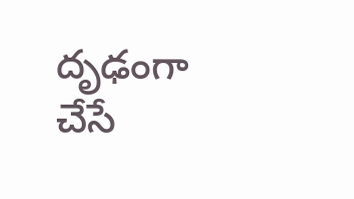దృఢంగా చేసే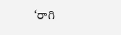‘రాగి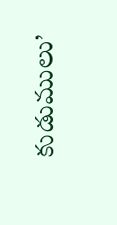కుడుములు’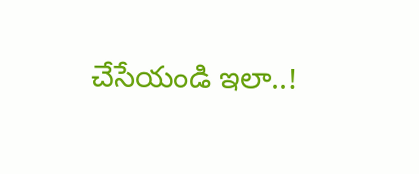చేసేయండి ఇలా..!